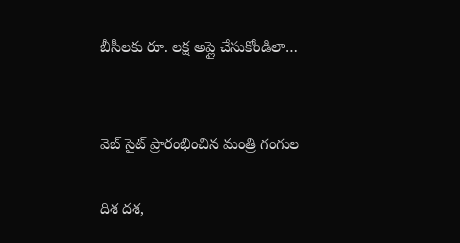బీసీలకు రూ. లక్ష అప్లై చేసుకోండిలా…


వెబ్ సైట్ ప్రారంభించిన మంత్రి గంగుల

దిశ దశ,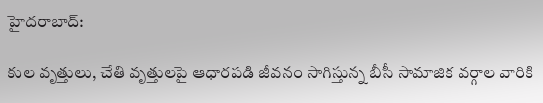హైదరాబాద్:

కుల వృత్తులు, చేతి వృత్తులపై ఆధారపడి జీవనం సాగిస్తున్న బీసీ సామాజిక వర్గాల వారికి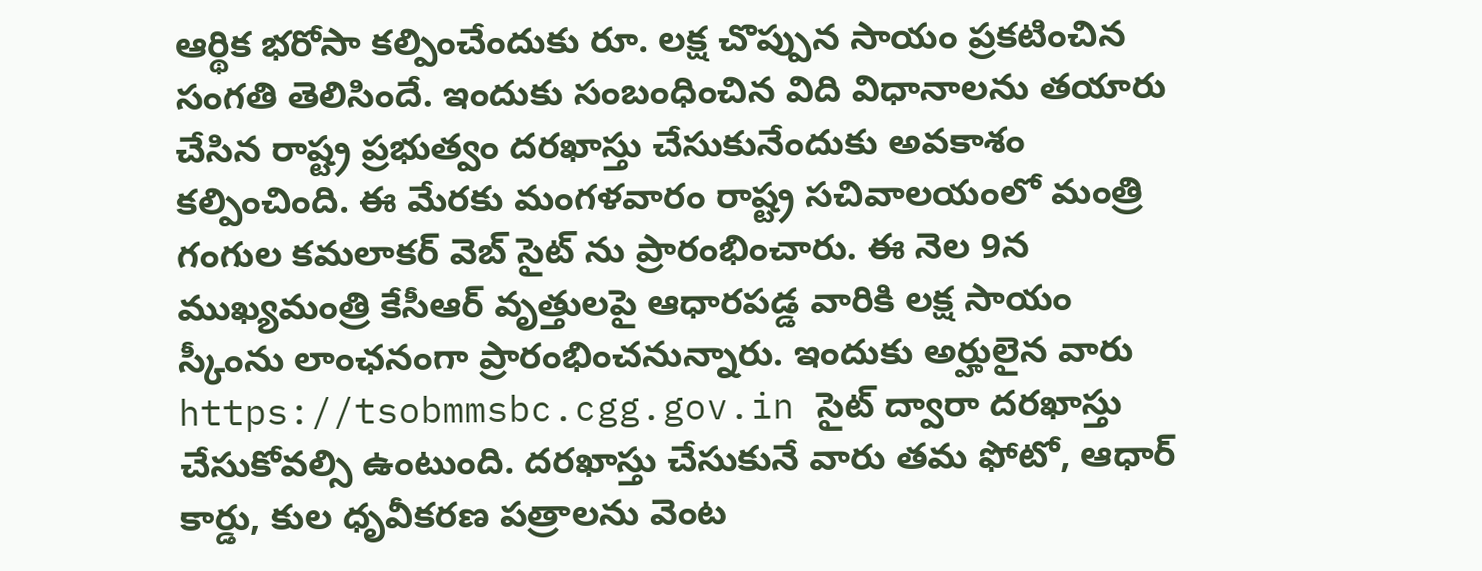ఆర్థిక భరోసా కల్పించేందుకు రూ. లక్ష చొప్పున సాయం ప్రకటించిన సంగతి తెలిసిందే. ఇందుకు సంబంధించిన విది విధానాలను తయారు చేసిన రాష్ట్ర ప్రభుత్వం దరఖాస్తు చేసుకునేందుకు అవకాశం కల్పించింది. ఈ మేరకు మంగళవారం రాష్ట్ర సచివాలయంలో మంత్రి గంగుల కమలాకర్ వెబ్ సైట్ ను ప్రారంభించారు. ఈ నెల 9న ముఖ్యమంత్రి కేసీఆర్ వృత్తులపై ఆధారపడ్డ వారికి లక్ష సాయం స్కీంను లాంఛనంగా ప్రారంభించనున్నారు. ఇందుకు అర్హులైన వారు https://tsobmmsbc.cgg.gov.in సైట్ ద్వారా దరఖాస్తు చేసుకోవల్సి ఉంటుంది. దరఖాస్తు చేసుకునే వారు తమ ఫోటో, ఆధార్ కార్డు, కుల ధృవీకరణ పత్రాలను వెంట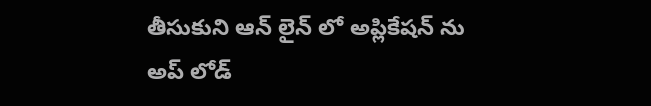తీసుకుని ఆన్ లైన్ లో అప్లికేషన్ ను అప్ లోడ్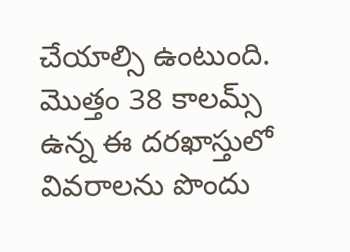చేయాల్సి ఉంటుంది. మొత్తం 38 కాలమ్స్ ఉన్న ఈ దరఖాస్తులో వివరాలను పొందు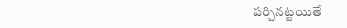పర్చినట్టయితే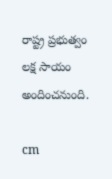రాష్ట్ర ప్రభుత్వం లక్ష సాయం అందించనుంది.

cm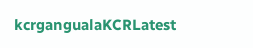kcrgangualaKCRLatest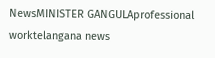NewsMINISTER GANGULAprofessional worktelangana news